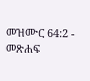መዝሙር 64:2 - መጽሐፍ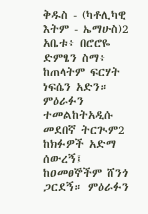ቅዱስ - (ካቶሊካዊ እትም - ኤማሁስ)2 አቤቱ፥ በሮሮዬ ድምፄን ስማ፥ ከጠላትም ፍርሃት ነፍሴን አድን። ምዕራፉን ተመልከትአዲሱ መደበኛ ትርጒም2 ከክፉዎች አድማ ሰውረኝ፤ ከዐመፀኞችም ሸንጎ ጋርደኝ። ምዕራፉን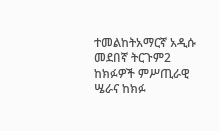ተመልከትአማርኛ አዲሱ መደበኛ ትርጉም2 ከክፉዎች ምሥጢራዊ ሤራና ከክፉ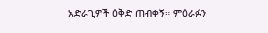አድራጊዎች ዕቅድ ጠብቀኝ። ምዕራፉን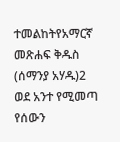ተመልከትየአማርኛ መጽሐፍ ቅዱስ (ሰማንያ አሃዱ)2 ወደ አንተ የሚመጣ የሰውን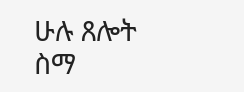ሁሉ ጸሎት ስማ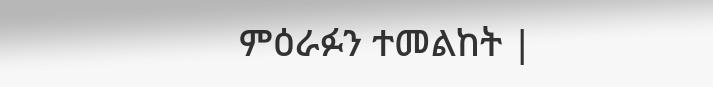ምዕራፉን ተመልከት |